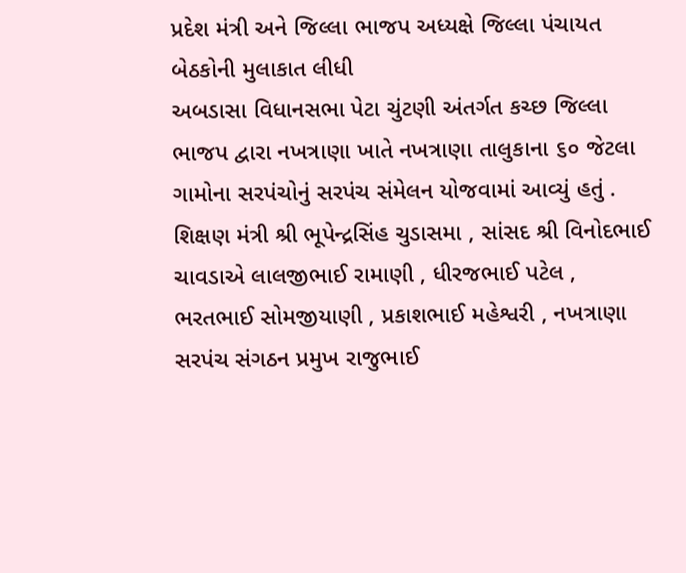પ્રદેશ મંત્રી અને જિલ્લા ભાજપ અધ્યક્ષે જિલ્લા પંચાયત બેઠકોની મુલાકાત લીધી
અબડાસા વિધાનસભા પેટા ચુંટણી અંતર્ગત કચ્છ જિલ્લા ભાજપ દ્વારા નખત્રાણા ખાતે નખત્રાણા તાલુકાના ૬૦ જેટલા ગામોના સરપંચોનું સરપંચ સંમેલન યોજવામાં આવ્યું હતું . શિક્ષણ મંત્રી શ્રી ભૂપેન્દ્રસિંહ ચુડાસમા , સાંસદ શ્રી વિનોદભાઈ ચાવડાએ લાલજીભાઈ રામાણી , ધીરજભાઈ પટેલ , ભરતભાઈ સોમજીયાણી , પ્રકાશભાઈ મહેશ્વરી , નખત્રાણા સરપંચ સંગઠન પ્રમુખ રાજુભાઈ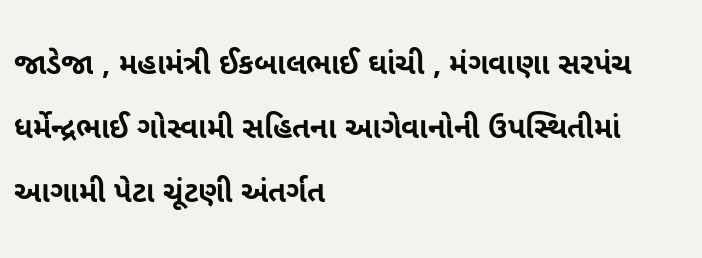જાડેજા , મહામંત્રી ઈકબાલભાઈ ઘાંચી , મંગવાણા સરપંચ ધર્મેન્દ્રભાઈ ગોસ્વામી સહિતના આગેવાનોની ઉપસ્થિતીમાં આગામી પેટા ચૂંટણી અંતર્ગત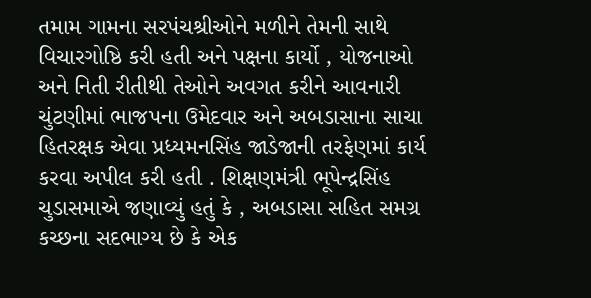તમામ ગામના સરપંચશ્રીઓને મળીને તેમની સાથે વિચારગોષ્ઠિ કરી હતી અને પક્ષના કાર્યો , યોજનાઓ અને નિતી રીતીથી તેઓને અવગત કરીને આવનારી ચુંટણીમાં ભાજપના ઉમેદવાર અને અબડાસાના સાચા હિતરક્ષક એવા પ્રધ્યમનસિંહ જાડેજાની તરફેણમાં કાર્ય કરવા અપીલ કરી હતી . શિક્ષણમંત્રી ભૂપેન્દ્રસિંહ ચુડાસમાએ જણાવ્યું હતું કે , અબડાસા સહિત સમગ્ર કચ્છના સદભાગ્ય છે કે એક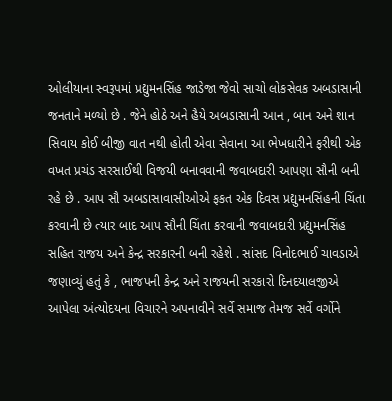ઓલીયાના સ્વરૂપમાં પ્રદ્યુમનસિંહ જાડેજા જેવો સાચો લોકસેવક અબડાસાની જનતાને મળ્યો છે . જેને હોઠે અને હૈયે અબડાસાની આન , બાન અને શાન સિવાય કોઈ બીજી વાત નથી હોતી એવા સેવાના આ ભેખધારીને ફરીથી એક વખત પ્રચંડ સરસાઈથી વિજયી બનાવવાની જવાબદારી આપણા સૌની બની રહે છે . આપ સૌ અબડાસાવાસીઓએ ફકત એક દિવસ પ્રદ્યુમનસિંહની ચિંતા કરવાની છે ત્યાર બાદ આપ સૌની ચિંતા કરવાની જવાબદારી પ્રદ્યુમનસિંહ સહિત રાજય અને કેન્દ્ર સરકારની બની રહેશે . સાંસદ વિનોદભાઈ ચાવડાએ જણાવ્યું હતું કે , ભાજપની કેન્દ્ર અને રાજયની સરકારો દિનદયાલજીએ આપેલા અંત્યોદયના વિચારને અપનાવીને સર્વે સમાજ તેમજ સર્વે વર્ગોને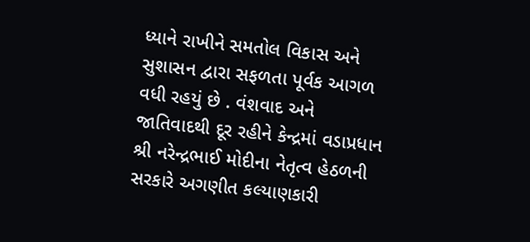ધ્યાને રાખીને સમતોલ વિકાસ અને સુશાસન દ્વારા સફળતા પૂર્વક આગળ વધી રહયું છે . વંશવાદ અને જાતિવાદથી દૂર રહીને કેન્દ્રમાં વડાપ્રધાન શ્રી નરેન્દ્રભાઈ મોદીના નેતૃત્વ હેઠળની સરકારે અગણીત કલ્યાણકારી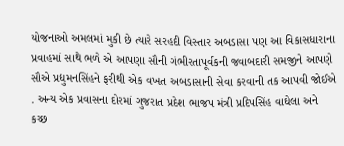યોજનાઓ અમલમાં મુકી છે ત્યારે સરહદી વિસ્તાર અબડાસા પણ આ વિકાસધારાના પ્રવાહમાં સાથે ભળે એ આપણા સૌની ગંભીરતાપૂર્વકની જવાબદારી સમજીને આપણે સૌએ પ્રદ્યુમનસિંહને ફરીથી એક વખત અબડાસાની સેવા કરવાની તક આપવી જોઈએ . અન્ય એક પ્રવાસના દોરમાં ગુજરાત પ્રદેશ ભાજપ મંત્રી પ્રદિપસિંહ વાઘેલા અને કચ્છ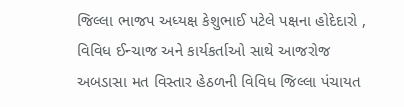જિલ્લા ભાજપ અધ્યક્ષ કેશુભાઈ પટેલે પક્ષના હોદેદારો , વિવિધ ઈન્ચાજ અને કાર્યકર્તાઓ સાથે આજરોજ અબડાસા મત વિસ્તાર હેઠળની વિવિધ જિલ્લા પંચાયત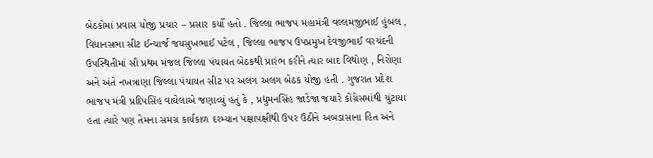બેઠકોમાં પ્રવાસ યોજી પ્રચાર – પ્રસાર કર્યો હતો . જિલ્લા ભાજપ મહામંત્રી વલ્લમજીભાઈ હુંબલ , વિધાનસભા સીટ ઈન્ચાર્જ જયસુખભાઈ પટેલ , જિલ્લા ભાજપ ઉપપ્રમુખ દેવજીભાઈ વરચંદની ઉપસ્થિતીમાં સૌ પ્રથમ મંજલ જિલ્લા પંચાયત બેઠકથી પ્રારંભ કરીને ત્યાર બાદ વિથોણ , નિરોણા અને અંતે નખત્રાણા જિલ્લા પંચાયત સીટ પર અલગ અલગ બેઠક યોજી હતી . ગુજરાત પ્રદેશ ભાજપ મંત્રી પ્રદિપસિંહ વાઘેલાએ જણાવ્યું હતું કે , પ્રદ્યુમનસિંહ જાડેજા જયારે કોંગ્રેસમાંથી ચુંટાયા હતા ત્યારે પણ તેમના સમગ્ર કાર્યકાળ દરમ્યાન પક્ષાપક્ષીથી ઉપર ઉઠીને અબડાસાના હિત અને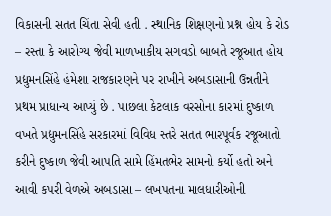વિકાસની સતત ચિંતા સેવી હતી . સ્થાનિક શિક્ષણનો પ્રશ્ન હોય કે રોડ – રસ્તા કે આરોગ્ય જેવી માળખાકીય સગવડો બાબતે રજૂઆત હોય પ્રદ્યુમનસિંહે હંમેશા રાજકારણને પર રાખીને અબડાસાની ઉન્નતીને પ્રથમ પ્રાધાન્ય આપ્યું છે . પાછલા કેટલાક વરસોના કારમાં દુષ્કાળ વખતે પ્રદ્યુમનસિંહે સરકારમાં વિવિધ સ્તરે સતત ભારપૂર્વક રજૂઆતો કરીને દુષ્કાળ જેવી આપતિ સામે હિંમતભેર સામનો કર્યો હતો અને આવી કપરી વેળએ અબડાસા – લખપતના માલધારીઓની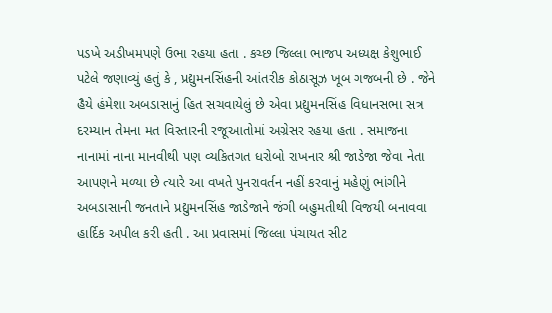પડખે અડીખમપણે ઉભા રહયા હતા . કચ્છ જિલ્લા ભાજપ અધ્યક્ષ કેશુભાઈ પટેલે જણાવ્યું હતું કે , પ્રદ્યુમનસિંહની આંતરીક કોઠાસૂઝ ખૂબ ગજબની છે . જેને હૈયે હંમેશા અબડાસાનું હિત સચવાયેલું છે એવા પ્રદ્યુમનસિંહ વિધાનસભા સત્ર દરમ્યાન તેમના મત વિસ્તારની રજૂઆતોમાં અગ્રેસર રહયા હતા . સમાજના નાનામાં નાના માનવીથી પણ વ્યકિતગત ધરોબો રાખનાર શ્રી જાડેજા જેવા નેતા આપણને મળ્યા છે ત્યારે આ વખતે પુનરાવર્તન નહીં કરવાનું મહેણું ભાંગીને અબડાસાની જનતાને પ્રદ્યુમનસિંહ જાડેજાને જંગી બહુમતીથી વિજયી બનાવવા હાર્દિક અપીલ કરી હતી . આ પ્રવાસમાં જિલ્લા પંચાયત સીટ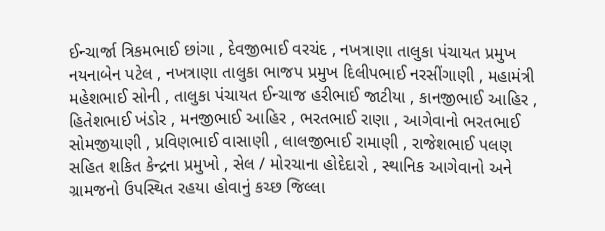ઈન્ચાર્જા ત્રિકમભાઈ છાંગા , દેવજીભાઈ વરચંદ , નખત્રાણા તાલુકા પંચાયત પ્રમુખ નયનાબેન પટેલ , નખત્રાણા તાલુકા ભાજપ પ્રમુખ દિલીપભાઈ નરસીંગાણી , મહામંત્રી મહેશભાઈ સોની , તાલુકા પંચાયત ઈન્ચાજ હરીભાઈ જાટીયા , કાનજીભાઈ આહિર , હિતેશભાઈ ખંડોર , મનજીભાઈ આહિર , ભરતભાઈ રાણા , આગેવાનો ભરતભાઈ સોમજીયાણી , પ્રવિણભાઈ વાસાણી , લાલજીભાઈ રામાણી , રાજેશભાઈ પલણ સહિત શકિત કેન્દ્રના પ્રમુખો , સેલ / મોરચાના હોદેદારો , સ્થાનિક આગેવાનો અને ગ્રામજનો ઉપસ્થિત રહયા હોવાનું કચ્છ જિલ્લા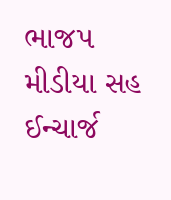ભાજપ મીડીયા સહ ઈન્ચાર્જ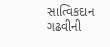સાત્વિકદાન ગઢવીની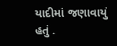યાદીમાં જણાવાયું હતું .